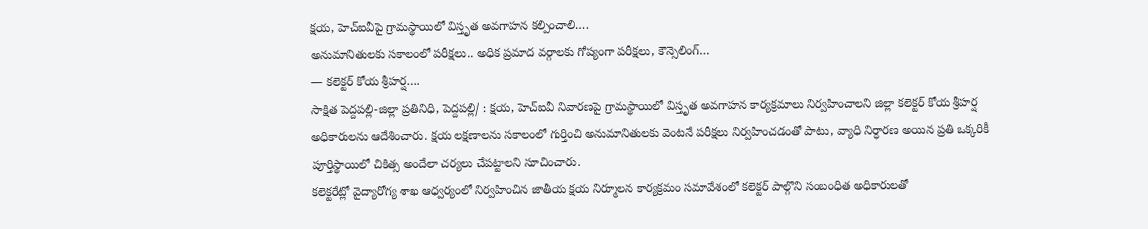క్షయ, హెచ్ఐవీపై గ్రామస్థాయిలో విస్తృత అవగాహన కల్పించాలి….
అనుమానితులకు సకాలంలో పరీక్షలు.. అధిక ప్రమాద వర్గాలకు గోప్యంగా పరీక్షలు, కౌన్సెలింగ్…
— కలెక్టర్ కోయ శ్రీహర్ష….
సాక్షిత పెద్దపల్లి-జిల్లా ప్రతినిధి, పెద్దపల్లి/ : క్షయ, హెచ్ఐవీ నివారణపై గ్రామస్థాయిలో విస్తృత అవగాహన కార్యక్రమాలు నిర్వహించాలని జిల్లా కలెక్టర్ కోయ శ్రీహర్ష అధికారులను ఆదేశించారు. క్షయ లక్షణాలను సకాలంలో గుర్తించి అనుమానితులకు వెంటనే పరీక్షలు నిర్వహించడంతో పాటు, వ్యాధి నిర్ధారణ అయిన ప్రతి ఒక్కరికీ పూర్తిస్థాయిలో చికిత్స అందేలా చర్యలు చేపట్టాలని సూచించారు.
కలెక్టరేట్లో వైద్యారోగ్య శాఖ ఆధ్వర్యంలో నిర్వహించిన జాతీయ క్షయ నిర్మూలన కార్యక్రమం సమావేశంలో కలెక్టర్ పాల్గొని సంబంధిత అధికారులతో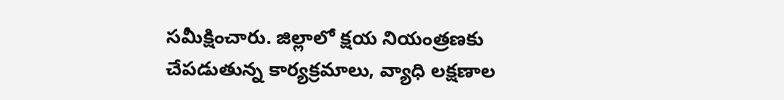సమీక్షించారు. జిల్లాలో క్షయ నియంత్రణకు చేపడుతున్న కార్యక్రమాలు, వ్యాధి లక్షణాల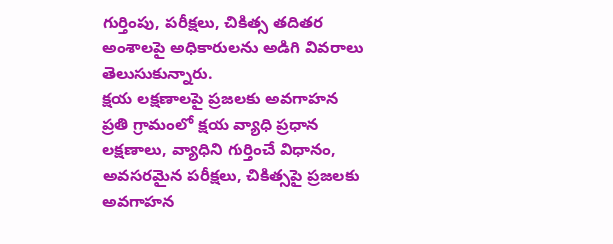గుర్తింపు, పరీక్షలు, చికిత్స తదితర అంశాలపై అధికారులను అడిగి వివరాలు తెలుసుకున్నారు.
క్షయ లక్షణాలపై ప్రజలకు అవగాహన
ప్రతి గ్రామంలో క్షయ వ్యాధి ప్రధాన లక్షణాలు, వ్యాధిని గుర్తించే విధానం, అవసరమైన పరీక్షలు, చికిత్సపై ప్రజలకు అవగాహన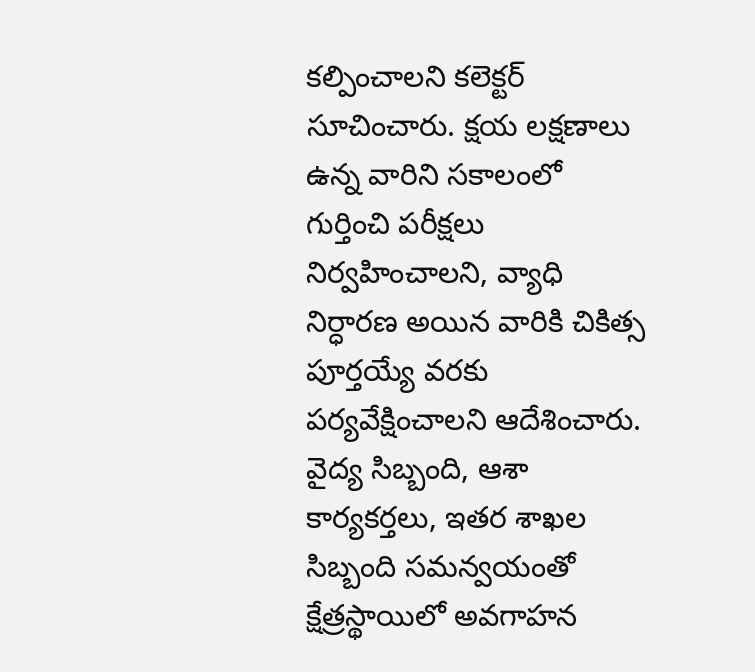కల్పించాలని కలెక్టర్ సూచించారు. క్షయ లక్షణాలు ఉన్న వారిని సకాలంలో గుర్తించి పరీక్షలు నిర్వహించాలని, వ్యాధి నిర్ధారణ అయిన వారికి చికిత్స పూర్తయ్యే వరకు పర్యవేక్షించాలని ఆదేశించారు.
వైద్య సిబ్బంది, ఆశా కార్యకర్తలు, ఇతర శాఖల సిబ్బంది సమన్వయంతో క్షేత్రస్థాయిలో అవగాహన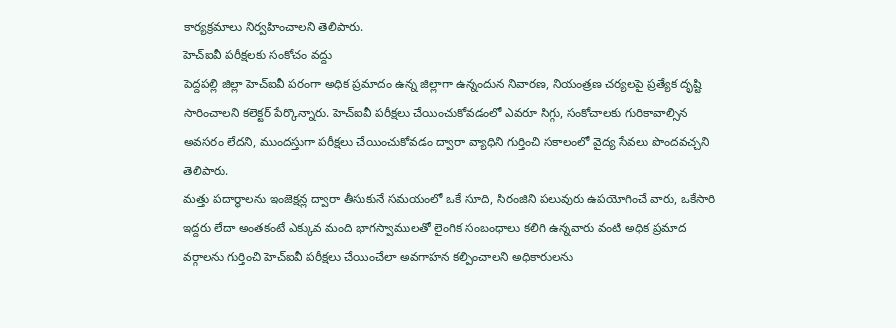కార్యక్రమాలు నిర్వహించాలని తెలిపారు.
హెచ్ఐవీ పరీక్షలకు సంకోచం వద్దు
పెద్దపల్లి జిల్లా హెచ్ఐవీ పరంగా అధిక ప్రమాదం ఉన్న జిల్లాగా ఉన్నందున నివారణ, నియంత్రణ చర్యలపై ప్రత్యేక దృష్టి సారించాలని కలెక్టర్ పేర్కొన్నారు. హెచ్ఐవీ పరీక్షలు చేయించుకోవడంలో ఎవరూ సిగ్గు, సంకోచాలకు గురికావాల్సిన అవసరం లేదని, ముందస్తుగా పరీక్షలు చేయించుకోవడం ద్వారా వ్యాధిని గుర్తించి సకాలంలో వైద్య సేవలు పొందవచ్చని తెలిపారు.
మత్తు పదార్థాలను ఇంజెక్షన్ల ద్వారా తీసుకునే సమయంలో ఒకే సూది, సిరంజిని పలువురు ఉపయోగించే వారు, ఒకేసారి ఇద్దరు లేదా అంతకంటే ఎక్కువ మంది భాగస్వాములతో లైంగిక సంబంధాలు కలిగి ఉన్నవారు వంటి అధిక ప్రమాద వర్గాలను గుర్తించి హెచ్ఐవీ పరీక్షలు చేయించేలా అవగాహన కల్పించాలని అధికారులను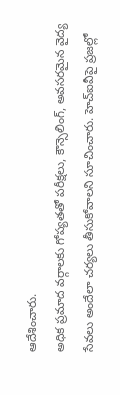ఆదేశించారు.
అధిక ప్రమాద వర్గాలకు గోప్యతతో పరీక్షలు, కౌన్సెలింగ్, అవసరమైన వైద్య సేవలు అందేలా చర్యలు తీసుకోవాలని సూచించారు. హెచ్ఐవీపై ప్రజల్లో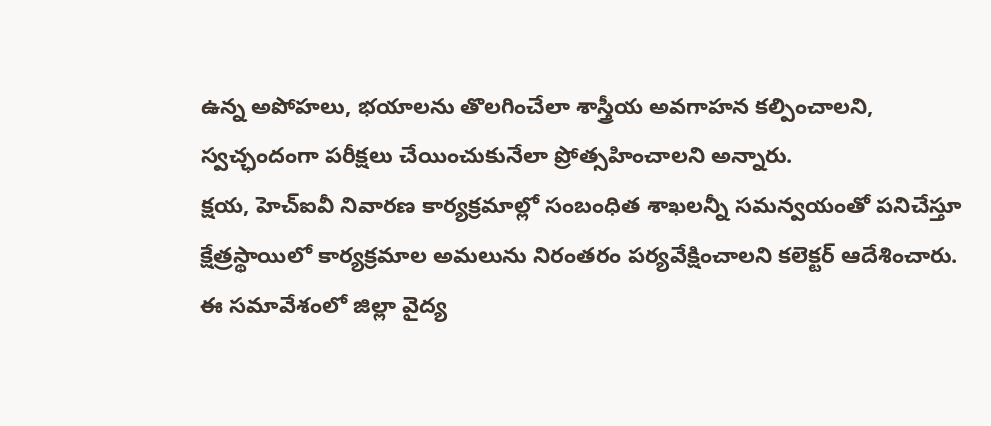ఉన్న అపోహలు, భయాలను తొలగించేలా శాస్త్రీయ అవగాహన కల్పించాలని, స్వచ్ఛందంగా పరీక్షలు చేయించుకునేలా ప్రోత్సహించాలని అన్నారు.
క్షయ, హెచ్ఐవీ నివారణ కార్యక్రమాల్లో సంబంధిత శాఖలన్నీ సమన్వయంతో పనిచేస్తూ క్షేత్రస్థాయిలో కార్యక్రమాల అమలును నిరంతరం పర్యవేక్షించాలని కలెక్టర్ ఆదేశించారు.
ఈ సమావేశంలో జిల్లా వైద్య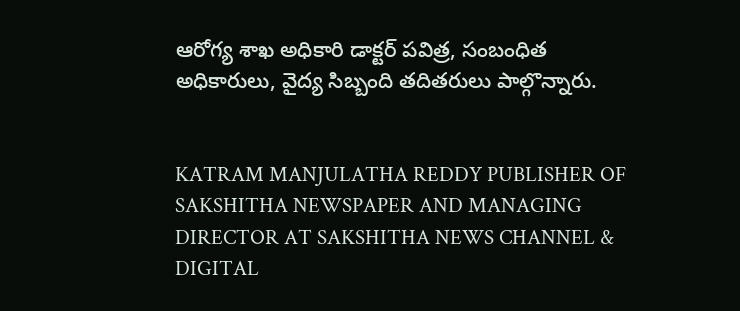ఆరోగ్య శాఖ అధికారి డాక్టర్ పవిత్ర, సంబంధిత అధికారులు, వైద్య సిబ్బంది తదితరులు పాల్గొన్నారు.


KATRAM MANJULATHA REDDY PUBLISHER OF SAKSHITHA NEWSPAPER AND MANAGING DIRECTOR AT SAKSHITHA NEWS CHANNEL & DIGITAL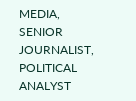MEDIA, SENIOR JOURNALIST, POLITICAL ANALYST